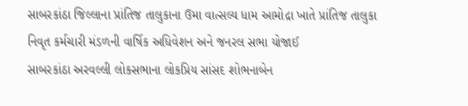સાબરકાંઠા જિલ્લાના પ્રાંતિજ તાલુકાના ઉમા વાત્સલ્ય ધામ આમોદ્રા ખાતે પ્રાંતિજ તાલુકા નિવૃત કર્મચારી મંડળની વાર્ષિક અધિવેશન અને જનરલ સભા યોજાઈ
સાબરકાંઠા અરવલ્લી લોકસભાના લોકપ્રિય સાંસદ શોભનાબેન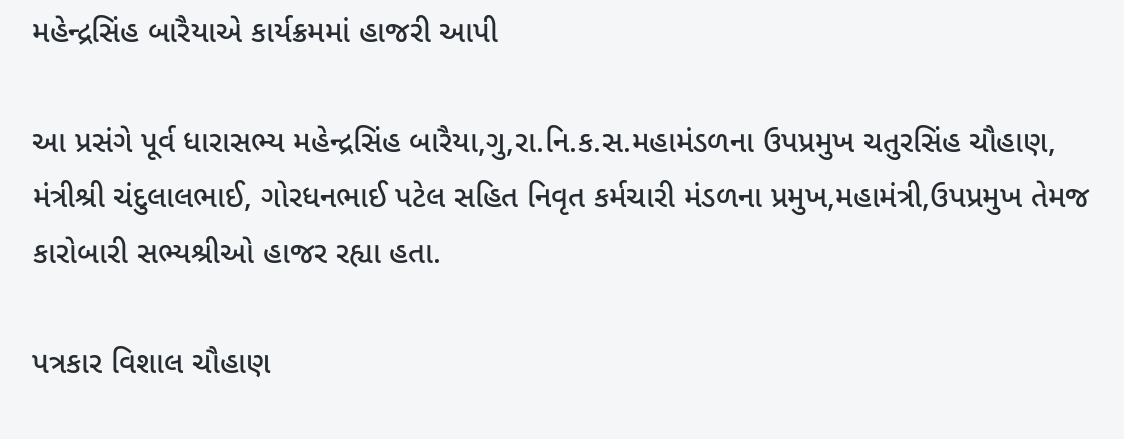મહેન્દ્રસિંહ બારૈયાએ કાર્યક્રમમાં હાજરી આપી

આ પ્રસંગે પૂર્વ ધારાસભ્ય મહેન્દ્રસિંહ બારૈયા,ગુ,રા.નિ.ક.સ.મહામંડળના ઉપપ્રમુખ ચતુરસિંહ ચૌહાણ, મંત્રીશ્રી ચંદુલાલભાઈ, ગોરધનભાઈ પટેલ સહિત નિવૃત કર્મચારી મંડળના પ્રમુખ,મહામંત્રી,ઉપપ્રમુખ તેમજ કારોબારી સભ્યશ્રીઓ હાજર રહ્યા હતા.

પત્રકાર વિશાલ ચૌહાણ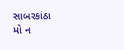સાબરકાંઠા
મો ન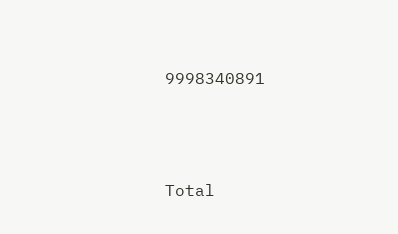9998340891




Total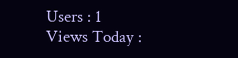Users : 1
Views Today :